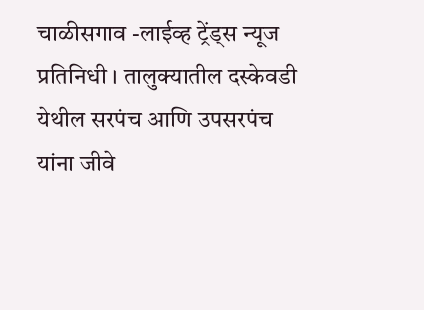चाळीसगाव -लाईव्ह ट्रेंड्स न्यूज प्रतिनिधी । तालुक्यातील दस्केवडी येथील सरपंच आणि उपसरपंच यांना जीवे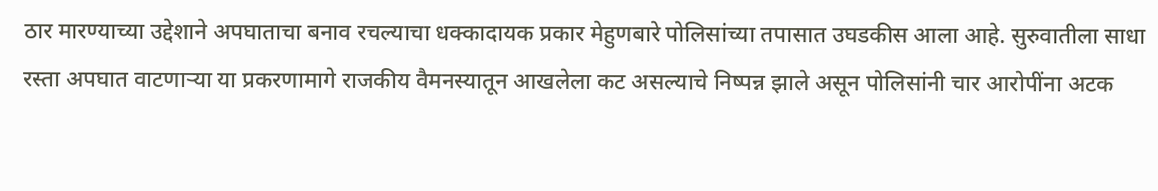ठार मारण्याच्या उद्देशाने अपघाताचा बनाव रचल्याचा धक्कादायक प्रकार मेहुणबारे पोलिसांच्या तपासात उघडकीस आला आहे. सुरुवातीला साधा रस्ता अपघात वाटणाऱ्या या प्रकरणामागे राजकीय वैमनस्यातून आखलेला कट असल्याचे निष्पन्न झाले असून पोलिसांनी चार आरोपींना अटक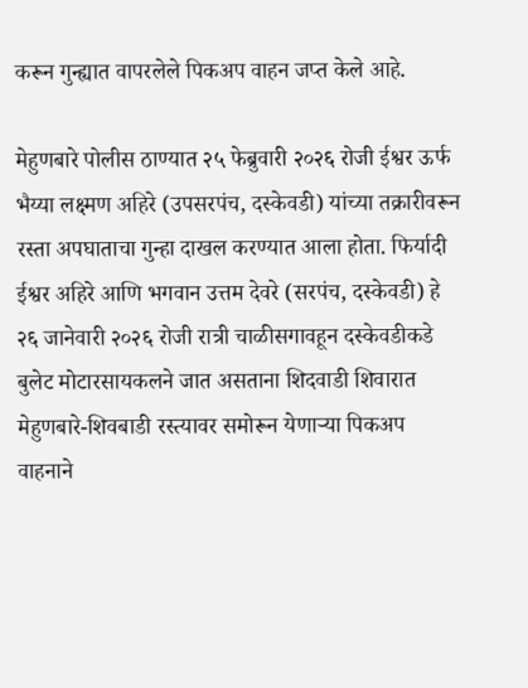करून गुन्ह्यात वापरलेले पिकअप वाहन जप्त केले आहे.

मेहुणबारे पोलीस ठाण्यात २५ फेब्रुवारी २०२६ रोजी ईश्वर ऊर्फ भैय्या लक्ष्मण अहिरे (उपसरपंच, दस्केवडी) यांच्या तक्रारीवरून रस्ता अपघाताचा गुन्हा दाखल करण्यात आला होता. फिर्यादी ईश्वर अहिरे आणि भगवान उत्तम देवरे (सरपंच, दस्केवडी) हे २६ जानेवारी २०२६ रोजी रात्री चाळीसगावहून दस्केवडीकडे बुलेट मोटारसायकलने जात असताना शिदवाडी शिवारात मेहुणबारे-शिवबाडी रस्त्यावर समोरून येणाऱ्या पिकअप वाहनाने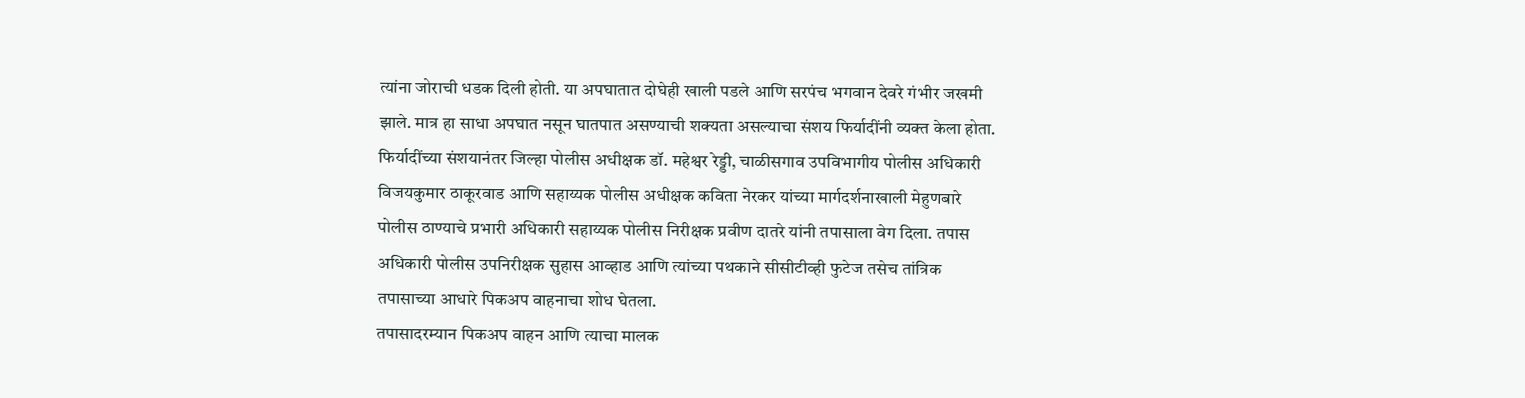त्यांना जोराची धडक दिली होती. या अपघातात दोघेही खाली पडले आणि सरपंच भगवान देवरे गंभीर जखमी झाले. मात्र हा साधा अपघात नसून घातपात असण्याची शक्यता असल्याचा संशय फिर्यादींनी व्यक्त केला होता.
फिर्यादींच्या संशयानंतर जिल्हा पोलीस अधीक्षक डॉ. महेश्वर रेड्डी, चाळीसगाव उपविभागीय पोलीस अधिकारी विजयकुमार ठाकूरवाड आणि सहाय्यक पोलीस अधीक्षक कविता नेरकर यांच्या मार्गदर्शनाखाली मेहुणबारे पोलीस ठाण्याचे प्रभारी अधिकारी सहाय्यक पोलीस निरीक्षक प्रवीण दातरे यांनी तपासाला वेग दिला. तपास अधिकारी पोलीस उपनिरीक्षक सुहास आव्हाड आणि त्यांच्या पथकाने सीसीटीव्ही फुटेज तसेच तांत्रिक तपासाच्या आधारे पिकअप वाहनाचा शोध घेतला.
तपासादरम्यान पिकअप वाहन आणि त्याचा मालक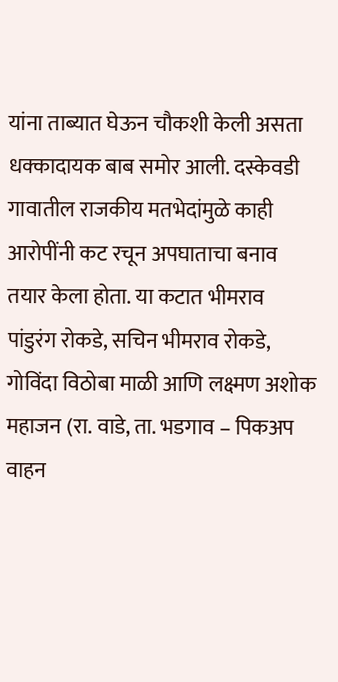यांना ताब्यात घेऊन चौकशी केली असता धक्कादायक बाब समोर आली. दस्केवडी गावातील राजकीय मतभेदांमुळे काही आरोपींनी कट रचून अपघाताचा बनाव तयार केला होता. या कटात भीमराव पांडुरंग रोकडे, सचिन भीमराव रोकडे, गोविंदा विठोबा माळी आणि लक्ष्मण अशोक महाजन (रा. वाडे, ता. भडगाव – पिकअप वाहन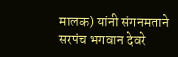मालक) यांनी संगनमताने सरपंच भगवान देवरे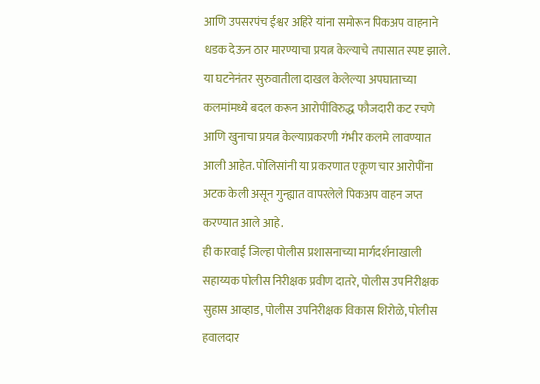आणि उपसरपंच ईश्वर अहिरे यांना समोरून पिकअप वाहनाने धडक देऊन ठार मारण्याचा प्रयत्न केल्याचे तपासात स्पष्ट झाले.
या घटनेनंतर सुरुवातीला दाखल केलेल्या अपघाताच्या कलमांमध्ये बदल करून आरोपींविरुद्ध फौजदारी कट रचणे आणि खुनाचा प्रयत्न केल्याप्रकरणी गंभीर कलमे लावण्यात आली आहेत. पोलिसांनी या प्रकरणात एकूण चार आरोपींना अटक केली असून गुन्ह्यात वापरलेले पिकअप वाहन जप्त करण्यात आले आहे.
ही कारवाई जिल्हा पोलीस प्रशासनाच्या मार्गदर्शनाखाली सहाय्यक पोलीस निरीक्षक प्रवीण दातरे, पोलीस उपनिरीक्षक सुहास आव्हाड, पोलीस उपनिरीक्षक विकास शिरोळे, पोलीस हवालदार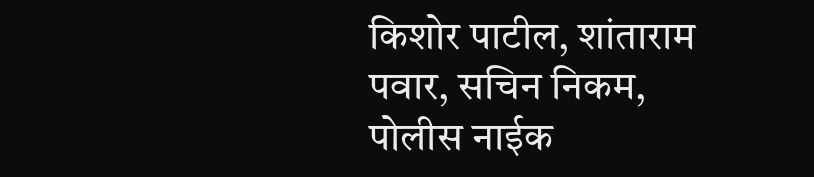किशोर पाटील, शांताराम पवार, सचिन निकम, पोलीस नाईक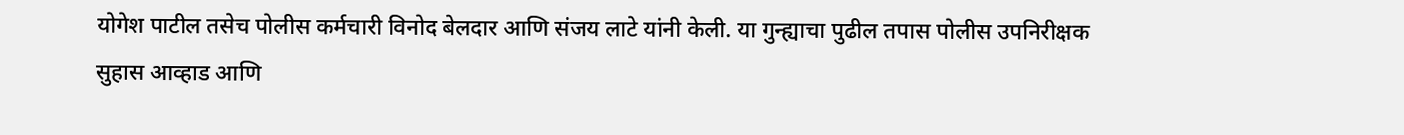योगेश पाटील तसेच पोलीस कर्मचारी विनोद बेलदार आणि संजय लाटे यांनी केली. या गुन्ह्याचा पुढील तपास पोलीस उपनिरीक्षक सुहास आव्हाड आणि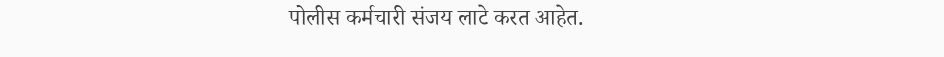पोलीस कर्मचारी संजय लाटे करत आहेत.